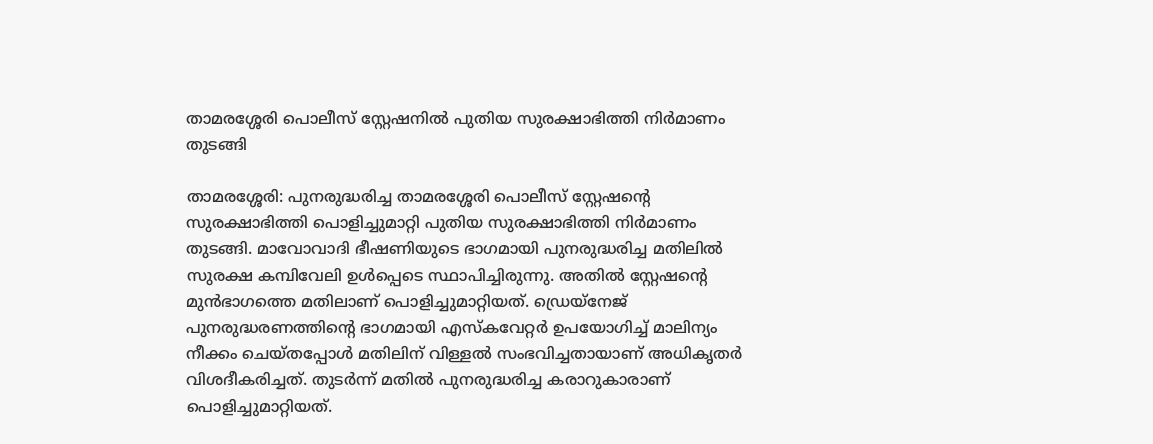താമരശ്ശേരി പൊലീസ് സ്റ്റേഷനിൽ പുതിയ സുരക്ഷാഭിത്തി നിർമാണം തുടങ്ങി

താമരശ്ശേരി: പുനരുദ്ധരിച്ച താമരശ്ശേരി പൊലീസ് സ്റ്റേഷന്റെ സുരക്ഷാഭിത്തി പൊളിച്ചുമാറ്റി പുതിയ സുരക്ഷാഭിത്തി നിർമാണം തുടങ്ങി. മാവോവാദി ഭീഷണിയുടെ ഭാഗമായി പുനരുദ്ധരിച്ച മതിലിൽ സുരക്ഷ കമ്പിവേലി ഉൾപ്പെടെ സ്ഥാപിച്ചിരുന്നു. അതിൽ സ്റ്റേഷന്റെ മുൻഭാഗത്തെ മതിലാണ് പൊളിച്ചുമാറ്റിയത്. ഡ്രെയ്നേജ് പുനരുദ്ധരണത്തിന്റെ ഭാഗമായി എസ്കവേറ്റർ ഉപയോഗിച്ച് മാലിന്യം നീക്കം ചെയ്തപ്പോൾ മതിലിന് വിള്ളൽ സംഭവിച്ചതായാണ് അധികൃതർ വിശദീകരിച്ചത്. തുടർന്ന് മതിൽ പുനരുദ്ധരിച്ച കരാറുകാരാണ് പൊളിച്ചുമാറ്റിയത്.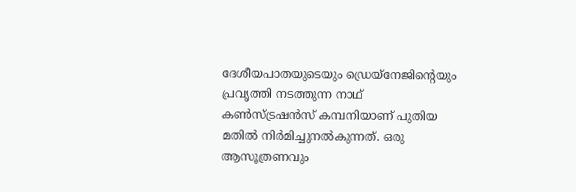ദേശീയപാതയുടെയും ഡ്രെയ്നേജിന്റെയും പ്രവൃത്തി നടത്തുന്ന നാഥ് കൺസ്ട്രഷൻസ് കമ്പനിയാണ് പുതിയ മതിൽ നിർമിച്ചുനൽകുന്നത്. ഒരു ആസൂത്രണവും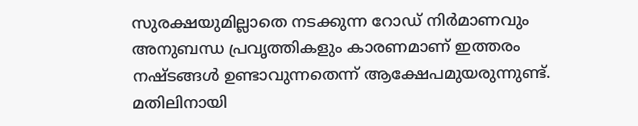സുരക്ഷയുമില്ലാതെ നടക്കുന്ന റോഡ് നിർമാണവും അനുബന്ധ പ്രവൃത്തികളും കാരണമാണ് ഇത്തരം നഷ്ടങ്ങൾ ഉണ്ടാവുന്നതെന്ന് ആക്ഷേപമുയരുന്നുണ്ട്. മതിലിനായി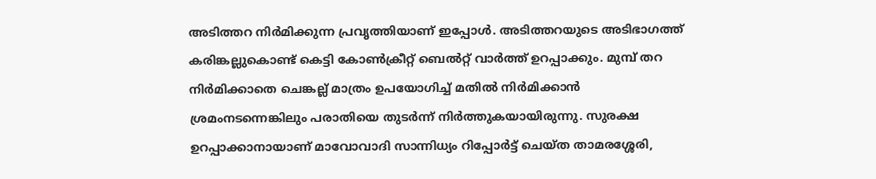അടിത്തറ നിർമിക്കുന്ന പ്രവൃത്തിയാണ് ഇപ്പോൾ. അടിത്തറയുടെ അടിഭാഗത്ത് കരിങ്കല്ലുകൊണ്ട് കെട്ടി കോൺക്രീറ്റ് ബെൽറ്റ് വാർത്ത് ഉറപ്പാക്കും. മുമ്പ് തറ നിർമിക്കാതെ ചെങ്കല്ല് മാത്രം ഉപയോഗിച്ച് മതിൽ നിർമിക്കാൻ ശ്രമംനടന്നെങ്കിലും പരാതിയെ തുടർന്ന് നിർത്തുകയായിരുന്നു. സുരക്ഷ ഉറപ്പാക്കാനായാണ് മാവോവാദി സാന്നിധ്യം റിപ്പോർട്ട് ചെയ്ത താമരശ്ശേരി,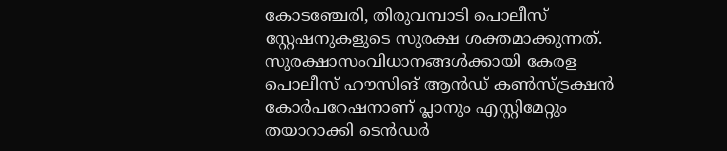കോടഞ്ചേരി, തിരുവമ്പാടി പൊലീസ് സ്റ്റേഷനുകളുടെ സുരക്ഷ ശക്തമാക്കുന്നത്. സുരക്ഷാസംവിധാനങ്ങൾക്കായി കേരള പൊലീസ് ഹൗസിങ് ആൻഡ് കൺസ്ട്രക്ഷൻ കോർപറേഷനാണ് പ്ലാനും എസ്റ്റിമേറ്റും തയാറാക്കി ടെൻഡർ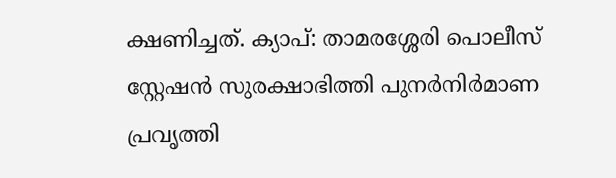ക്ഷണിച്ചത്. ക്യാപ്: താമരശ്ശേരി പൊലീസ് സ്റ്റേഷൻ സുരക്ഷാഭിത്തി പുനർനിർമാണ പ്രവൃത്തി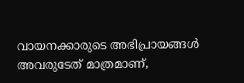വായനക്കാരുടെ അഭിപ്രായങ്ങള്‍ അവരുടേത് മാത്രമാണ്,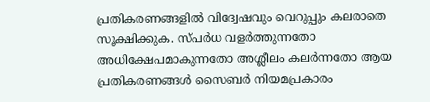പ്രതികരണങ്ങളിൽ വിദ്വേഷവും വെറുപ്പും കലരാതെ സൂക്ഷിക്കുക. സ്പർധ വളർത്തുന്നതോ അധിക്ഷേപമാകുന്നതോ അശ്ലീലം കലർന്നതോ ആയ പ്രതികരണങ്ങൾ സൈബർ നിയമപ്രകാരം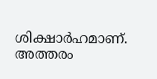ശിക്ഷാർഹമാണ്. അത്തരം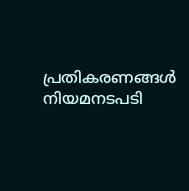പ്രതികരണങ്ങൾ നിയമനടപടി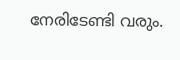നേരിടേണ്ടി വരും.